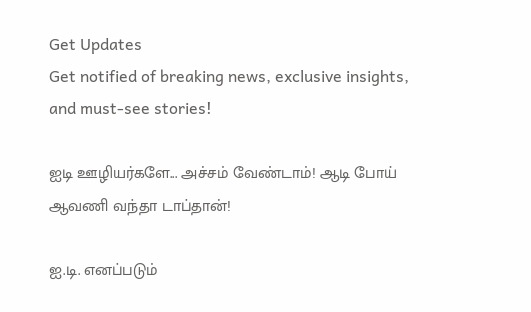Get Updates
Get notified of breaking news, exclusive insights, and must-see stories!

ஐடி ஊழியர்களே... அச்சம் வேண்டாம்! ஆடி போய் ஆவணி வந்தா டாப்தான்!

ஐ.டி. எனப்படும்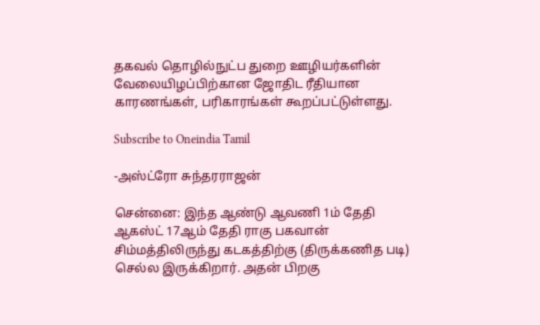தகவல் தொழில்நுட்ப துறை ஊழியர்களின் வேலையிழப்பிற்கான ஜோதிட ரீதியான காரணங்கள், பரிகாரங்கள் கூறப்பட்டுள்ளது.

Subscribe to Oneindia Tamil

-அஸ்ட்ரோ சுந்தரராஜன்

சென்னை: இந்த ஆண்டு ஆவணி 1ம் தேதி ஆகஸ்ட் 17ஆம் தேதி ராகு பகவான் சிம்மத்திலிருந்து கடகத்திற்கு (திருக்கணித படி) செல்ல இருக்கிறார். அதன் பிறகு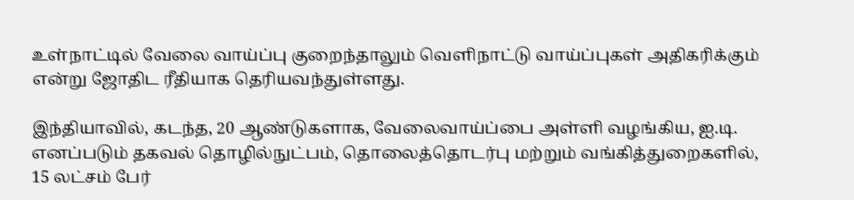உள்நாட்டில் வேலை வாய்ப்பு குறைந்தாலும் வெளிநாட்டு வாய்ப்புகள் அதிகரிக்கும் என்று ஜோதிட ரீதியாக தெரியவந்துள்ளது.

இந்தியாவில், கடந்த, 20 ஆண்டுகளாக, வேலைவாய்ப்பை அள்ளி வழங்கிய, ஐ.டி. எனப்படும் தகவல் தொழில்நுட்பம், தொலைத்தொடர்பு மற்றும் வங்கித்துறைகளில், 15 லட்சம் பேர்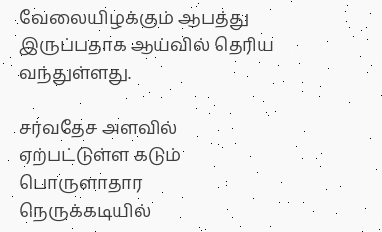வேலையிழக்கும் ஆபத்து இருப்பதாக ஆய்வில் தெரிய வந்துள்ளது.

சர்வதேச அளவில் ஏற்பட்டுள்ள கடும் பொருளாதார நெருக்கடியில்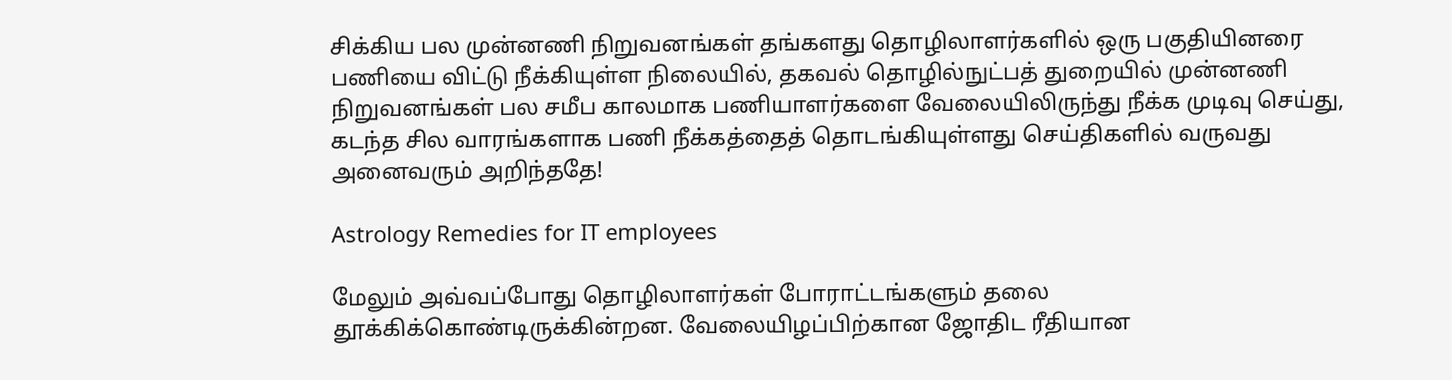சிக்கிய பல முன்னணி நிறுவனங்கள் தங்களது தொழிலாளர்களில் ஒரு பகுதியினரை பணியை விட்டு நீக்கியுள்ள நிலையில், தகவல் தொழில்நுட்பத் துறையில் முன்னணி நிறுவனங்கள் பல சமீப காலமாக பணியாளர்களை வேலையிலிருந்து நீக்க முடிவு செய்து, கடந்த சில வாரங்களாக பணி நீக்கத்தைத் தொடங்கியுள்ளது செய்திகளில் வருவது அனைவரும் அறிந்ததே!

Astrology Remedies for IT employees

மேலும் அவ்வப்போது தொழிலாளர்கள் போராட்டங்களும் தலை தூக்கிக்கொண்டிருக்கின்றன. வேலையிழப்பிற்கான ஜோதிட ரீதியான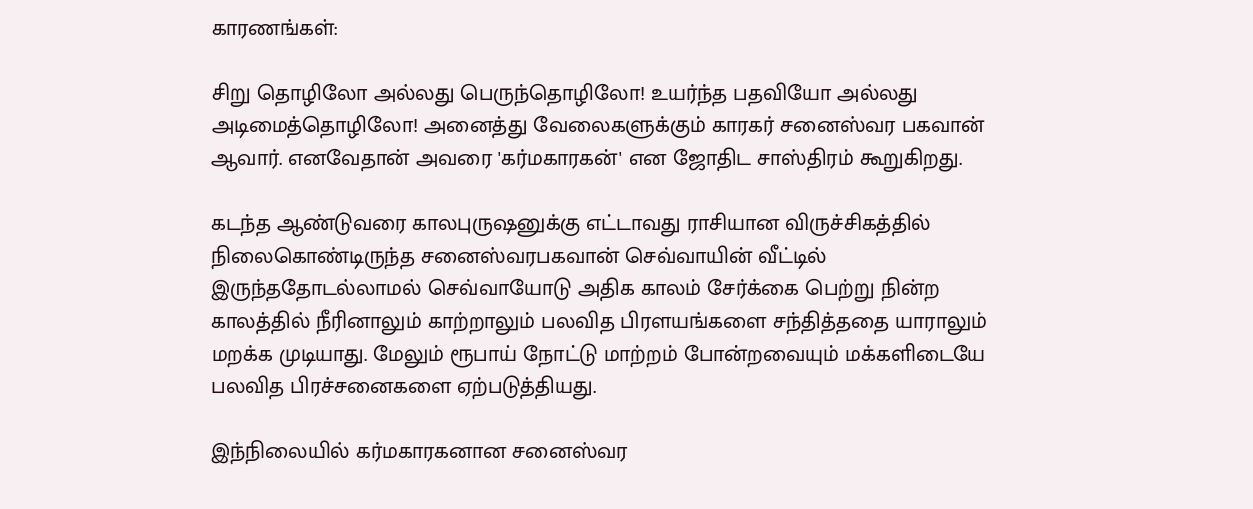காரணங்கள்:

சிறு தொழிலோ அல்லது பெருந்தொழிலோ! உயர்ந்த பதவியோ அல்லது அடிமைத்தொழிலோ! அனைத்து வேலைகளுக்கும் காரகர் சனைஸ்வர பகவான் ஆவார். எனவேதான் அவரை 'கர்மகாரகன்' என ஜோதிட சாஸ்திரம் கூறுகிறது.

கடந்த ஆண்டுவரை காலபுருஷனுக்கு எட்டாவது ராசியான விருச்சிகத்தில் நிலைகொண்டிருந்த சனைஸ்வரபகவான் செவ்வாயின் வீட்டில் இருந்ததோடல்லாமல் செவ்வாயோடு அதிக காலம் சேர்க்கை பெற்று நின்ற காலத்தில் நீரினாலும் காற்றாலும் பலவித பிரளயங்களை சந்தித்ததை யாராலும் மறக்க முடியாது. மேலும் ரூபாய் நோட்டு மாற்றம் போன்றவையும் மக்களிடையே பலவித பிரச்சனைகளை ஏற்படுத்தியது.

இந்நிலையில் கர்மகாரகனான சனைஸ்வர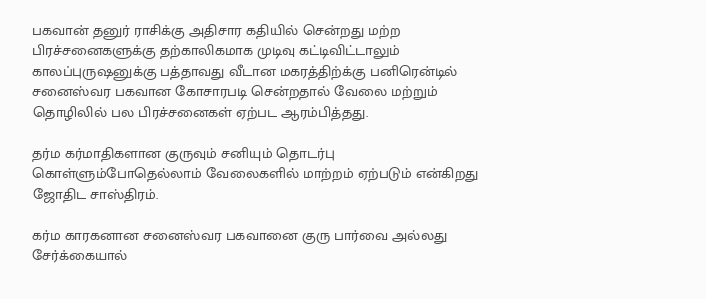பகவான் தனுர் ராசிக்கு அதிசார கதியில் சென்றது மற்ற பிரச்சனைகளுக்கு தற்காலிகமாக முடிவு கட்டிவிட்டாலும் காலப்புருஷனுக்கு பத்தாவது வீடான மகரத்திற்க்கு பனிரென்டில் சனைஸ்வர பகவான கோசாரபடி சென்றதால் வேலை மற்றும் தொழிலில் பல பிரச்சனைகள் ஏற்பட ஆரம்பித்தது.

தர்ம கர்மாதிகளான குருவும் சனியும் தொடர்பு கொள்ளும்போதெல்லாம் வேலைகளில் மாற்றம் ஏற்படும் என்கிறது ஜோதிட சாஸ்திரம்.

கர்ம காரகனான சனைஸ்வர பகவானை குரு பார்வை அல்லது சேர்க்கையால்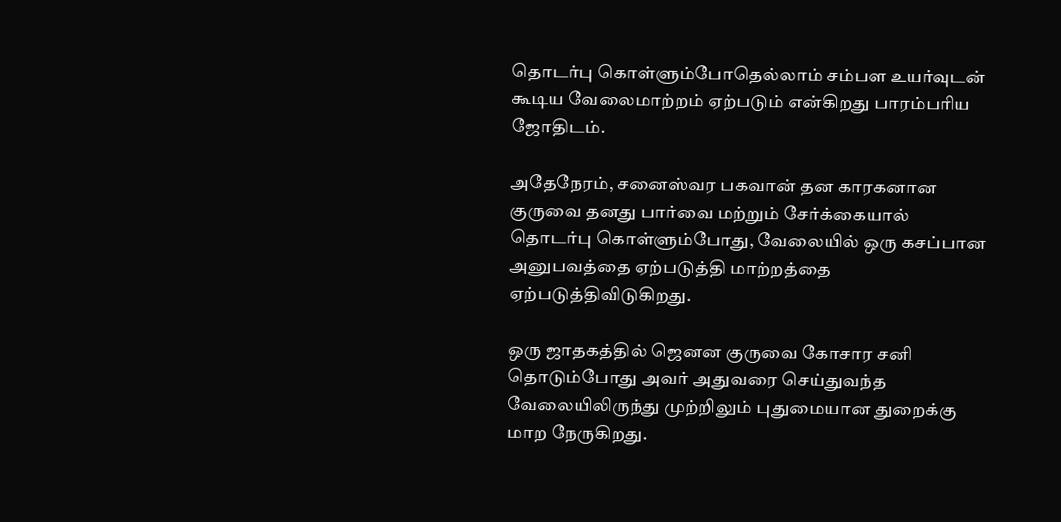தொடர்பு கொள்ளும்போதெல்லாம் சம்பள உயர்வுடன் கூடிய வேலைமாற்றம் ஏற்படும் என்கிறது பாரம்பரிய ஜோதிடம்.

அதேநேரம், சனைஸ்வர பகவான் தன காரகனான குருவை தனது பார்வை மற்றும் சேர்க்கையால் தொடர்பு கொள்ளும்போது, வேலையில் ஒரு கசப்பான அனுபவத்தை ஏற்படுத்தி மாற்றத்தை ஏற்படுத்திவிடுகிறது.

ஒரு ஜாதகத்தில் ஜெனன குருவை கோசார சனி தொடும்போது அவர் அதுவரை செய்துவந்த வேலையிலிருந்து முற்றிலும் புதுமையான துறைக்கு மாற நேருகிறது.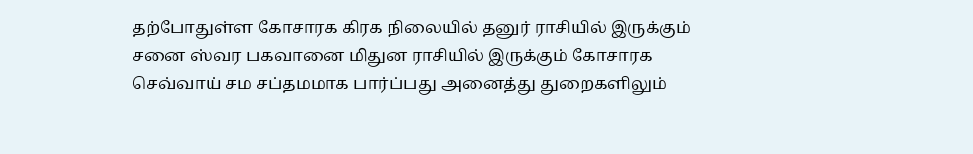தற்போதுள்ள கோசாரக கிரக நிலையில் தனுர் ராசியில் இருக்கும் சனை ஸ்வர பகவானை மிதுன ராசியில் இருக்கும் கோசாரக செவ்வாய் சம சப்தமமாக பார்ப்பது அனைத்து துறைகளிலும்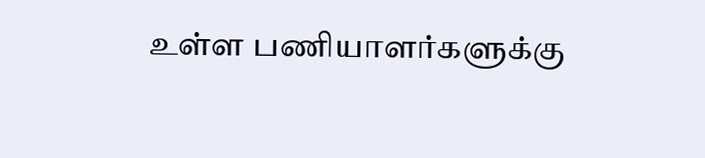உள்ள பணியாளர்களுக்கு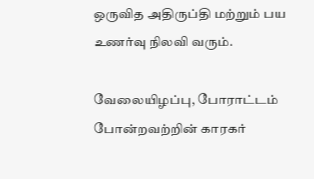ஒருவித அதிருப்தி மற்றும் பய உணர்வு நிலவி வரும்.

வேலையிழப்பு, போராட்டம் போன்றவற்றின் காரகர்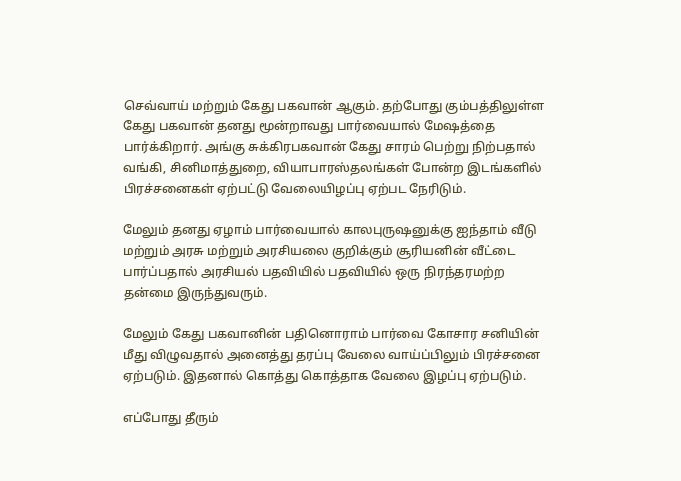செவ்வாய் மற்றும் கேது பகவான் ஆகும். தற்போது கும்பத்திலுள்ள கேது பகவான் தனது மூன்றாவது பார்வையால் மேஷத்தை பார்க்கிறார். அங்கு சுக்கிரபகவான் கேது சாரம் பெற்று நிற்பதால் வங்கி, சினிமாத்துறை, வியாபாரஸ்தலங்கள் போன்ற இடங்களில் பிரச்சனைகள் ஏற்பட்டு வேலையிழப்பு ஏற்பட நேரிடும்.

மேலும் தனது ஏழாம் பார்வையால் காலபுருஷனுக்கு ஐந்தாம் வீடு மற்றும் அரசு மற்றும் அரசியலை குறிக்கும் சூரியனின் வீட்டை பார்ப்பதால் அரசியல் பதவியில் பதவியில் ஒரு நிரந்தரமற்ற தன்மை இருந்துவரும்.

மேலும் கேது பகவானின் பதினொராம் பார்வை கோசார சனியின் மீது விழுவதால் அனைத்து தரப்பு வேலை வாய்ப்பிலும் பிரச்சனை ஏற்படும். இதனால் கொத்து கொத்தாக வேலை இழப்பு ஏற்படும்.

எப்போது தீரும்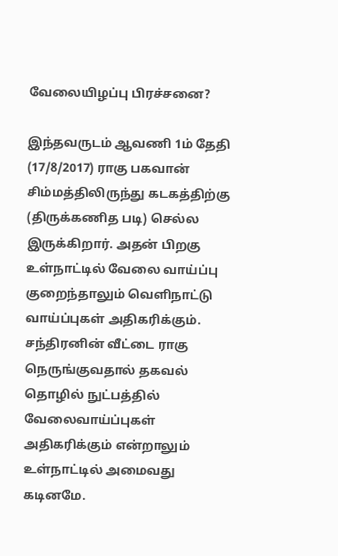வேலையிழப்பு பிரச்சனை?

இந்தவருடம் ஆவணி 1ம் தேதி (17/8/2017) ராகு பகவான் சிம்மத்திலிருந்து கடகத்திற்கு (திருக்கணித படி) செல்ல இருக்கிறார். அதன் பிறகு உள்நாட்டில் வேலை வாய்ப்பு குறைந்தாலும் வெளிநாட்டு வாய்ப்புகள் அதிகரிக்கும். சந்திரனின் வீட்டை ராகு நெருங்குவதால் தகவல் தொழில் நுட்பத்தில் வேலைவாய்ப்புகள் அதிகரிக்கும் என்றாலும் உள்நாட்டில் அமைவது கடினமே.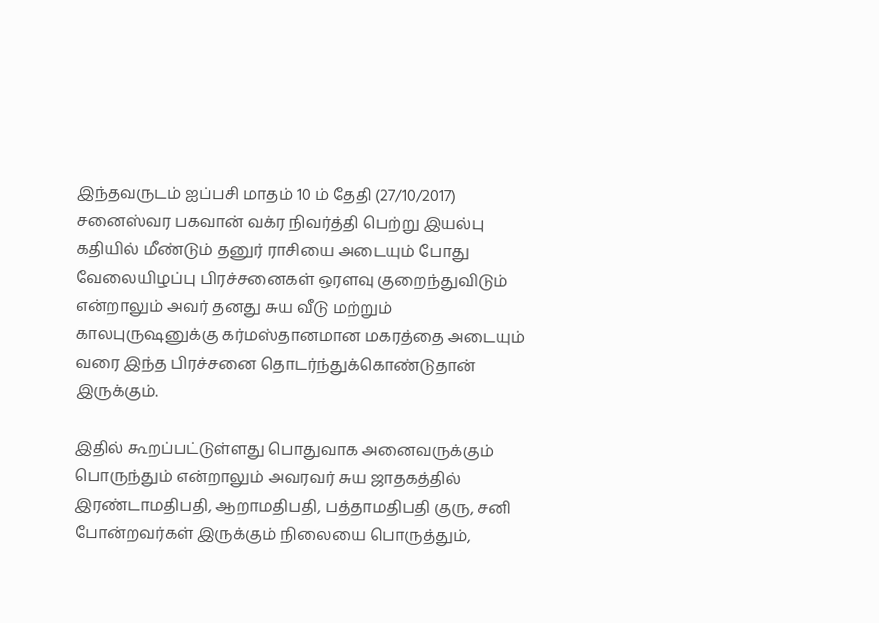இந்தவருடம் ஐப்பசி மாதம் 10 ம் தேதி (27/10/2017) சனைஸ்வர பகவான் வக்ர நிவர்த்தி பெற்று இயல்பு கதியில் மீண்டும் தனுர் ராசியை அடையும் போது வேலையிழப்பு பிரச்சனைகள் ஒரளவு குறைந்துவிடும் என்றாலும் அவர் தனது சுய வீடு மற்றும் காலபுருஷனுக்கு கர்மஸ்தானமான மகரத்தை அடையும் வரை இந்த பிரச்சனை தொடர்ந்துக்கொண்டுதான் இருக்கும்.

இதில் கூறப்பட்டுள்ளது பொதுவாக அனைவருக்கும் பொருந்தும் என்றாலும் அவரவர் சுய ஜாதகத்தில் இரண்டாமதிபதி, ஆறாமதிபதி, பத்தாமதிபதி குரு, சனி போன்றவர்கள் இருக்கும் நிலையை பொருத்தும்,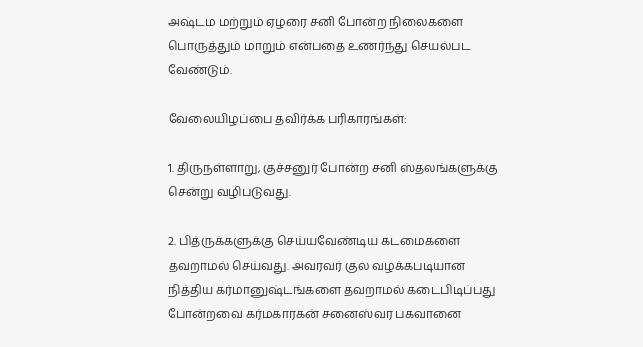அஷ்டம மற்றும் ஏழரை சனி போன்ற நிலைகளை பொருத்தும் மாறும் என்பதை உணர்ந்து செயல்பட வேண்டும்.

வேலையிழப்பை தவிர்க்க பரிகாரங்கள்:

1. திருநள்ளாறு, குச்சனுர் போன்ற சனி ஸ்தலங்களுக்கு சென்று வழிபடுவது.

2. பித்ருக்களுக்கு செய்யவேண்டிய கடமைகளை தவறாமல் செய்வது. அவரவர் குல வழக்கபடியான நித்திய கர்மானுஷ்டங்களை தவறாமல் கடைபிடிப்பது போன்றவை கர்மகாரகன் சனைஸ்வர பகவானை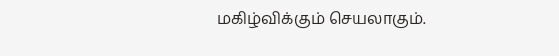மகிழ்விக்கும் செயலாகும்.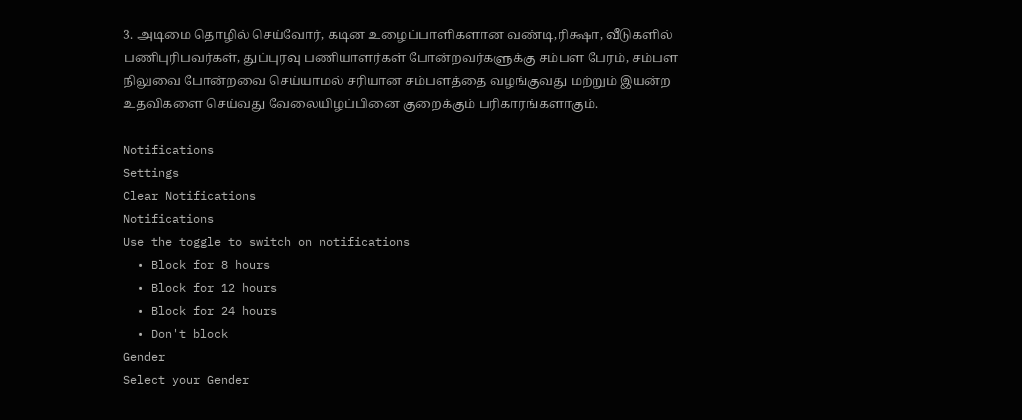3. அடிமை தொழில் செய்வோர், கடின உழைப்பாளிகளான வண்டி,ரிக்ஷா, வீடுகளில் பணிபுரிபவர்கள், துப்புரவு பணியாளர்கள் போன்றவர்களுக்கு சம்பள பேரம், சம்பள நிலுவை போன்றவை செய்யாமல் சரியான சம்பளத்தை வழங்குவது மற்றும் இயன்ற உதவிகளை செய்வது வேலையிழப்பினை குறைக்கும் பரிகாரங்களாகும்.

Notifications
Settings
Clear Notifications
Notifications
Use the toggle to switch on notifications
  • Block for 8 hours
  • Block for 12 hours
  • Block for 24 hours
  • Don't block
Gender
Select your Gender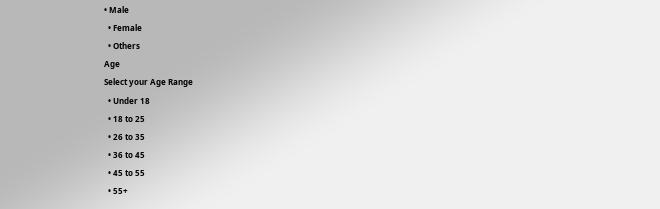• Male
  • Female
  • Others
Age
Select your Age Range
  • Under 18
  • 18 to 25
  • 26 to 35
  • 36 to 45
  • 45 to 55
  • 55+